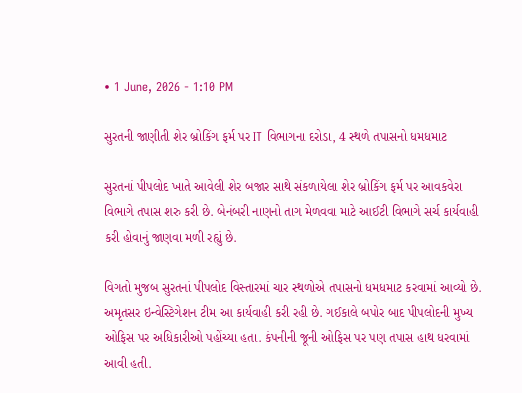• 1 June, 2026 - 1:10 PM

સુરતની જાણીતી શેર બ્રોકિંગ ફર્મ પર IT વિભાગના દરોડા, 4 સ્થળે તપાસનો ધમધમાટ

સુરતનાં પીપલોદ ખાતે આવેલી શેર બજાર સાથે સંકળાયેલા શેર બ્રોકિંગ ફર્મ પર આવકવેરા વિભાગે તપાસ શરુ કરી છે. બેનંબરી નાણનો તાગ મેળવવા માટે આઈટી વિભાગે સર્ચ કાર્યવાહી કરી હોવાનું જાણવા મળી રહ્યું છે.

વિગતો મુજબ સુરતનાં પીપલોદ વિસ્તારમાં ચાર સ્થળોએ તપાસનો ધમધમાટ કરવામાં આવ્યો છે. અમૃતસર ઇન્વેસ્ટિગેશન ટીમ આ કાર્યવાહી કરી રહી છે. ગઈકાલે બપોર બાદ પીપલોદની મુખ્ય ઓફિસ પર અધિકારીઓ પહોંચ્યા હતા. કંપનીની જૂની ઓફિસ પર પણ તપાસ હાથ ધરવામાં આવી હતી.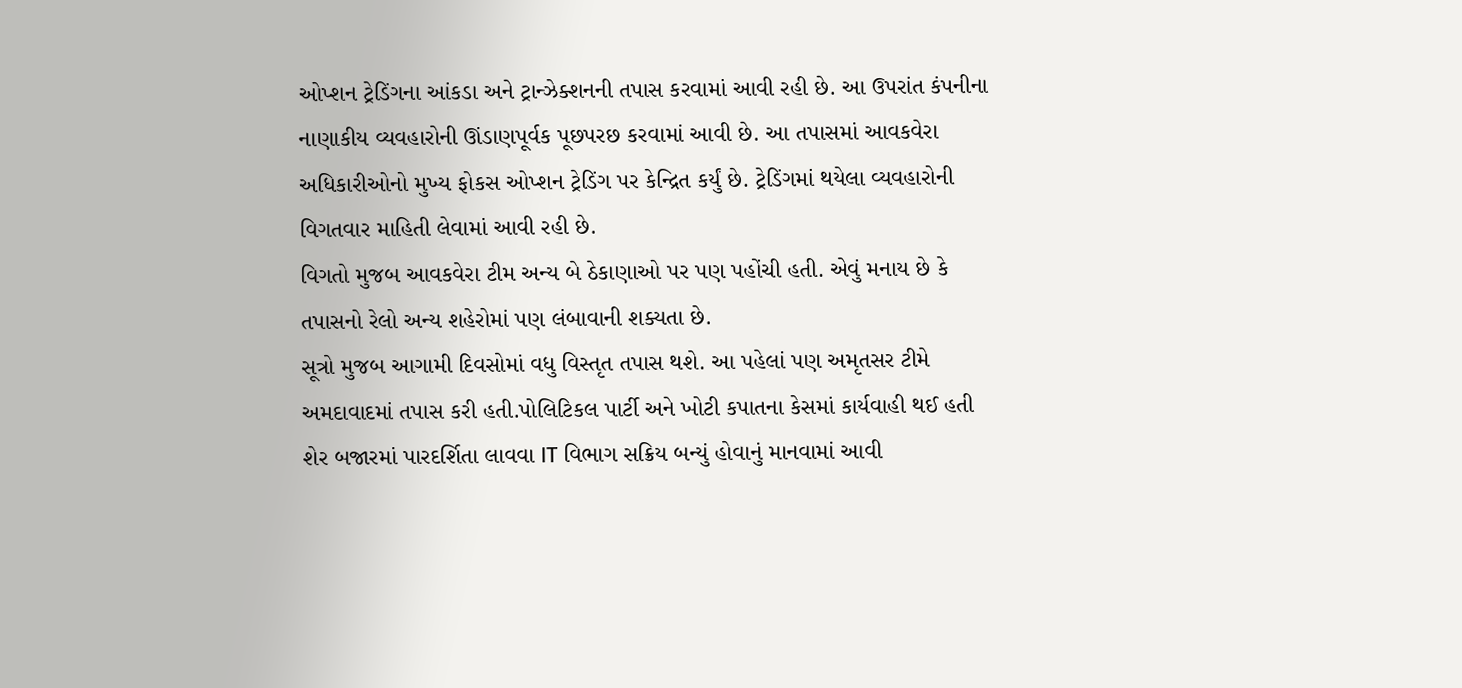ઓપ્શન ટ્રેડિંગના આંકડા અને ટ્રાન્ઝેક્શનની તપાસ કરવામાં આવી રહી છે. આ ઉપરાંત કંપનીના નાણાકીય વ્યવહારોની ઊંડાણપૂર્વક પૂછપરછ કરવામાં આવી છે. આ તપાસમાં આવકવેરા અધિકારીઓનો મુખ્ય ફોકસ ઓપ્શન ટ્રેડિંગ પર કેન્દ્રિત કર્યું છે. ટ્રેડિંગમાં થયેલા વ્યવહારોની વિગતવાર માહિતી લેવામાં આવી રહી છે.
વિગતો મુજબ આવકવેરા ટીમ અન્ય બે ઠેકાણાઓ પર પણ પહોંચી હતી. એવું મનાય છે કે તપાસનો રેલો અન્ય શહેરોમાં પણ લંબાવાની શક્યતા છે.
સૂત્રો મુજબ આગામી દિવસોમાં વધુ વિસ્તૃત તપાસ થશે. આ પહેલાં પણ અમૃતસર ટીમે અમદાવાદમાં તપાસ કરી હતી.પોલિટિકલ પાર્ટી અને ખોટી કપાતના કેસમાં કાર્યવાહી થઈ હતી શેર બજારમાં પારદર્શિતા લાવવા IT વિભાગ સક્રિય બન્યું હોવાનું માનવામાં આવી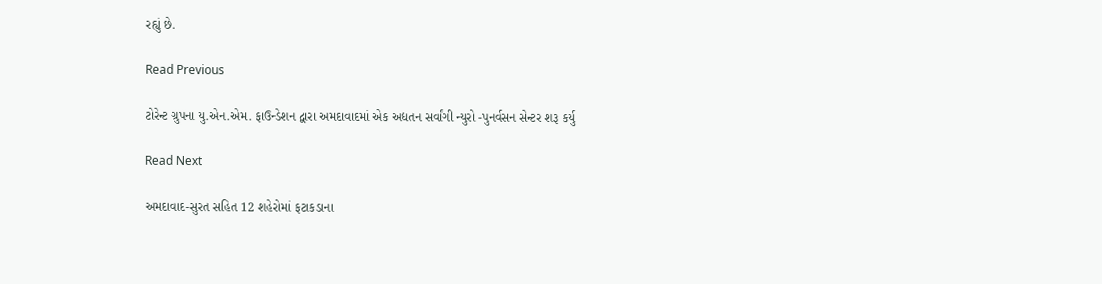રહ્યું છે.

Read Previous

ટોરેન્ટ ગ્રુપના યુ.એન.એમ. ફાઉન્ડેશન દ્વારા અમદાવાદમાં એક અદ્યતન સર્વાંગી ન્યુરો -પુનર્વસન સેન્ટર શરૂ કર્યુ

Read Next

અમદાવાદ-સુરત સહિત 12 શહેરોમાં ફટાકડાના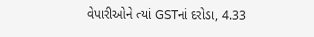વેપારીઓને ત્યાં GSTનાં દરોડા, 4.33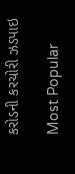કરોડની કરચોરી ઝડપાઇ

Most Popular